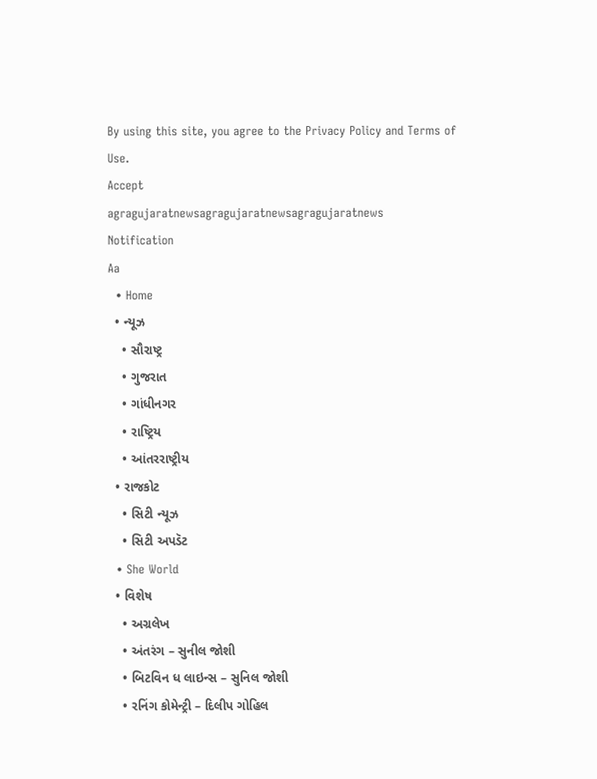By using this site, you agree to the Privacy Policy and Terms of Use.
Accept
agragujaratnewsagragujaratnewsagragujaratnews
Notification
Aa
  • Home
  • ન્યૂઝ
    • સૌરાષ્ટ્ર
    • ગુજરાત
    • ગાંધીનગર
    • રાષ્ટ્રિય
    • આંતરરાષ્ટ્રીય
  • રાજકોટ
    • સિટી ન્યૂઝ
    • સિટી અપડૅટ
  • She World
  • વિશેષ
    • અગ્રલેખ
    • અંતરંગ – સુનીલ જોશી
    • બિટવિન ધ લાઇન્સ – સુનિલ જોશી
    • રનિંગ કોમેન્ટ્રી – દિલીપ ગોહિલ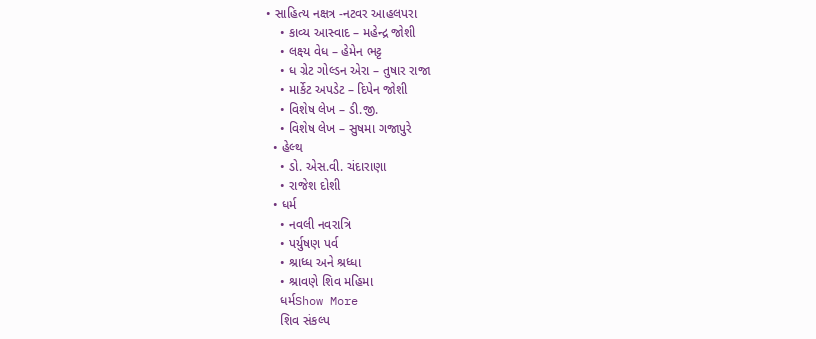• સાહિત્ય નક્ષત્ર -નટવર આહલપરા
    • કાવ્ય આસ્વાદ – મહેન્દ્ર જોશી
    • લક્ષ્ય વેધ – હેમેન ભટ્ટ
    • ધ ગ્રેટ ગોલ્ડન એરા – તુષાર રાજા
    • માર્કેટ અપડેટ – દિપેન જોશી
    • વિશેષ લેખ – ડી.જી.
    • વિશેષ લેખ – સુષમા ગજાપુરે
  • હેલ્થ
    • ડો. એસ.વી. ચંદારાણા
    • રાજેશ દોશી
  • ધર્મ
    • નવલી નવરાત્રિ
    • પર્યુષણ પર્વ
    • શ્રાધ્ધ અને શ્રધ્ધા
    • શ્રાવણે શિવ મહિમા
    ધર્મShow More
    શિવ સંકલ્પ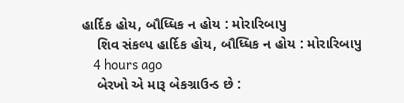હાર્દિક હોય, બૌધ્ધિક ન હોય : મોરારિબાપુ
    શિવ સંકલ્પ હાર્દિક હોય, બૌધ્ધિક ન હોય : મોરારિબાપુ
    4 hours ago
    બેરખો એ મારૂ બેકગ્રાઉન્ડ છે :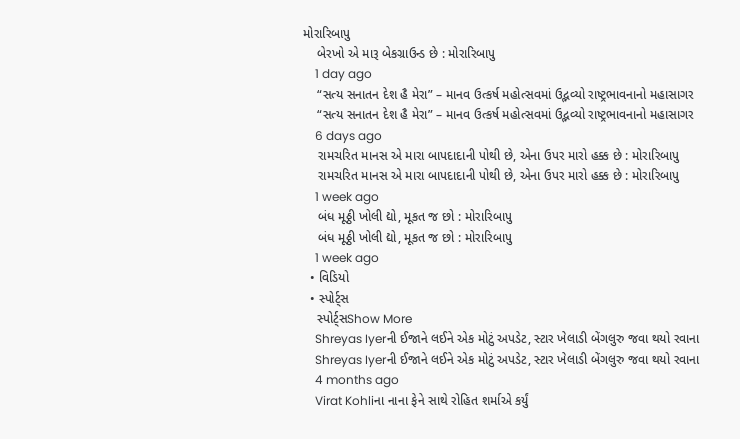મોરારિબાપુ
    બેરખો એ મારૂ બેકગ્રાઉન્ડ છે : મોરારિબાપુ
    1 day ago
    “સત્ય સનાતન દેશ હૈ મેરા” – માનવ ઉત્કર્ષ મહોત્સવમાં ઉદ્ભવ્યો રાષ્ટ્રભાવનાનો મહાસાગર
    “સત્ય સનાતન દેશ હૈ મેરા” – માનવ ઉત્કર્ષ મહોત્સવમાં ઉદ્ભવ્યો રાષ્ટ્રભાવનાનો મહાસાગર
    6 days ago
    રામચરિત માનસ એ મારા બાપદાદાની પોથી છે, એના ઉપર મારો હક્ક છે : મોરારિબાપુ
    રામચરિત માનસ એ મારા બાપદાદાની પોથી છે, એના ઉપર મારો હક્ક છે : મોરારિબાપુ
    1 week ago
    બંધ મૂઠ્ઠી ખોલી દ્યો, મૂકત જ છો : મોરારિબાપુ
    બંધ મૂઠ્ઠી ખોલી દ્યો, મૂકત જ છો : મોરારિબાપુ
    1 week ago
  • વિડિયો
  • સ્પોર્ટ્સ
    સ્પોર્ટ્સShow More
    Shreyas Iyerની ઈજાને લઈને એક મોટું અપડેટ, સ્ટાર ખેલાડી બેંગલુરુ જવા થયો રવાના
    Shreyas Iyerની ઈજાને લઈને એક મોટું અપડેટ, સ્ટાર ખેલાડી બેંગલુરુ જવા થયો રવાના
    4 months ago
    Virat Kohliના નાના ફેને સાથે રોહિત શર્માએ કર્યું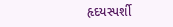હૃદયસ્પર્શી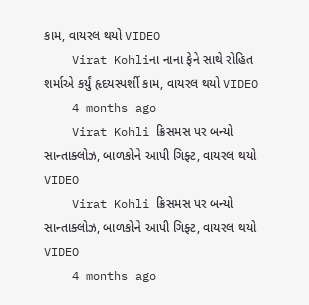કામ, વાયરલ થયો VIDEO
    Virat Kohliના નાના ફેને સાથે રોહિત શર્માએ કર્યું હૃદયસ્પર્શી કામ, વાયરલ થયો VIDEO
    4 months ago
    Virat Kohli ક્રિસમસ પર બન્યો સાન્તાક્લોઝ, બાળકોને આપી ગિફ્ટ, વાયરલ થયો VIDEO
    Virat Kohli ક્રિસમસ પર બન્યો સાન્તાક્લોઝ, બાળકોને આપી ગિફ્ટ, વાયરલ થયો VIDEO
    4 months ago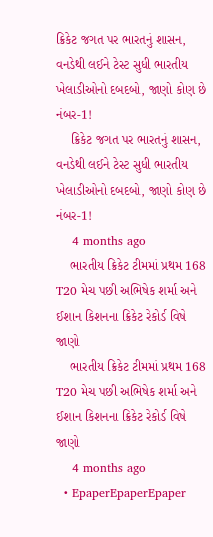ક્રિકેટ જગત પર ભારતનું શાસન, વનડેથી લઈને ટેસ્ટ સુધી ભારતીય ખેલાડીઓનો દબદબો, જાણો કોણ છે નંબર-1!
    ક્રિકેટ જગત પર ભારતનું શાસન, વનડેથી લઈને ટેસ્ટ સુધી ભારતીય ખેલાડીઓનો દબદબો, જાણો કોણ છે નંબર-1!
    4 months ago
    ભારતીય ક્રિકેટ ટીમમાં પ્રથમ 168 T20 મેચ પછી અભિષેક શર્મા અને ઈશાન કિશનના ક્રિકેટ રેકોર્ડ વિષે જાણો
    ભારતીય ક્રિકેટ ટીમમાં પ્રથમ 168 T20 મેચ પછી અભિષેક શર્મા અને ઈશાન કિશનના ક્રિકેટ રેકોર્ડ વિષે જાણો
    4 months ago
  • EpaperEpaperEpaper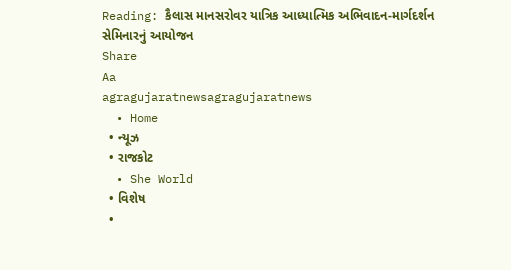Reading: કૈલાસ માનસરોવર યાત્રિક આધ્યાત્મિક અભિવાદન-માર્ગદર્શન સેમિનારનું આયોજન
Share
Aa
agragujaratnewsagragujaratnews
  • Home
  • ન્યૂઝ
  • રાજકોટ
  • She World
  • વિશેષ
  •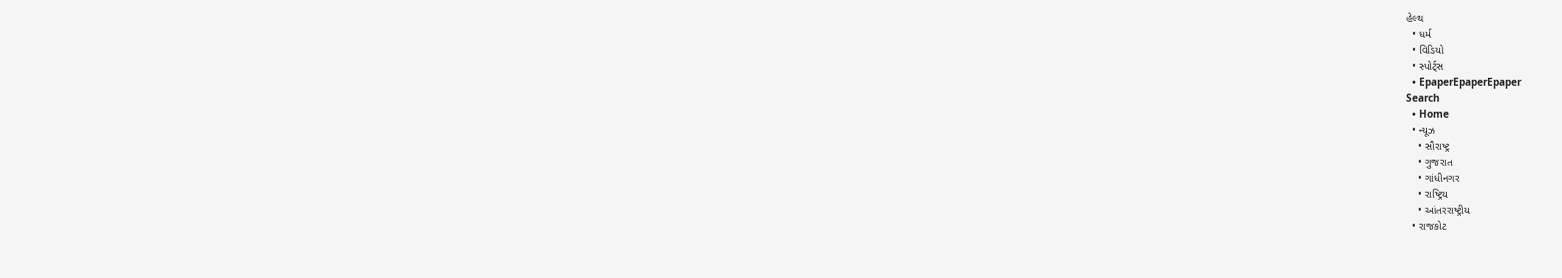હેલ્થ
  • ધર્મ
  • વિડિયો
  • સ્પોર્ટ્સ
  • EpaperEpaperEpaper
Search
  • Home
  • ન્યૂઝ
    • સૌરાષ્ટ્ર
    • ગુજરાત
    • ગાંધીનગર
    • રાષ્ટ્રિય
    • આંતરરાષ્ટ્રીય
  • રાજકોટ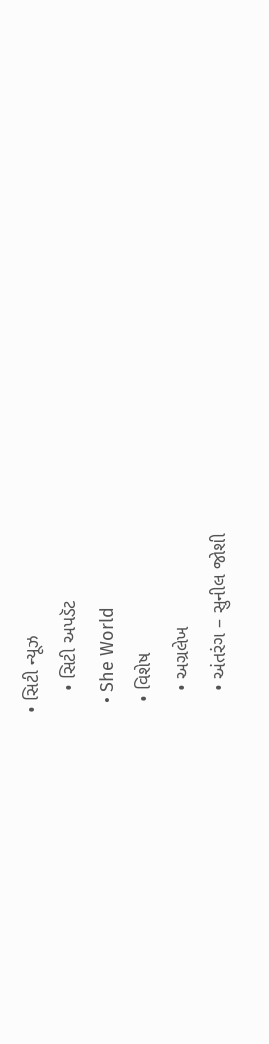• સિટી ન્યૂઝ
    • સિટી અપડૅટ
  • She World
  • વિશેષ
    • અગ્રલેખ
    • અંતરંગ – સુનીલ જોશી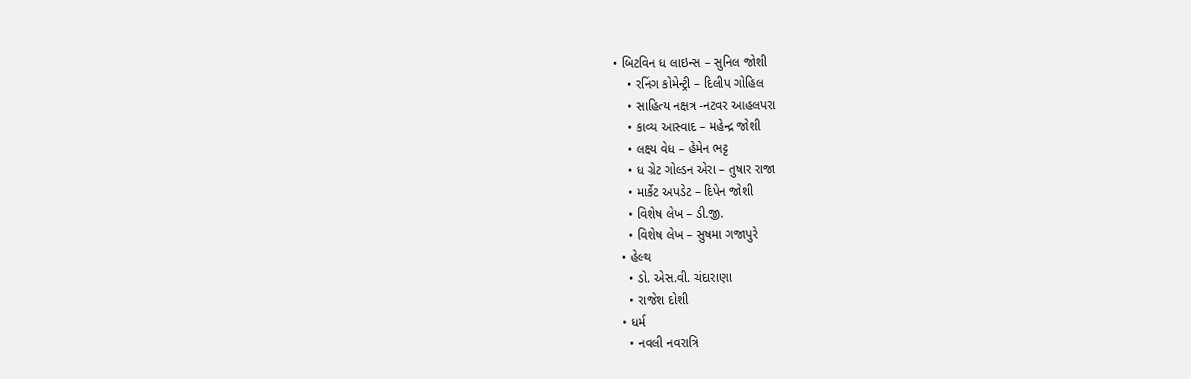• બિટવિન ધ લાઇન્સ – સુનિલ જોશી
    • રનિંગ કોમેન્ટ્રી – દિલીપ ગોહિલ
    • સાહિત્ય નક્ષત્ર -નટવર આહલપરા
    • કાવ્ય આસ્વાદ – મહેન્દ્ર જોશી
    • લક્ષ્ય વેધ – હેમેન ભટ્ટ
    • ધ ગ્રેટ ગોલ્ડન એરા – તુષાર રાજા
    • માર્કેટ અપડેટ – દિપેન જોશી
    • વિશેષ લેખ – ડી.જી.
    • વિશેષ લેખ – સુષમા ગજાપુરે
  • હેલ્થ
    • ડો. એસ.વી. ચંદારાણા
    • રાજેશ દોશી
  • ધર્મ
    • નવલી નવરાત્રિ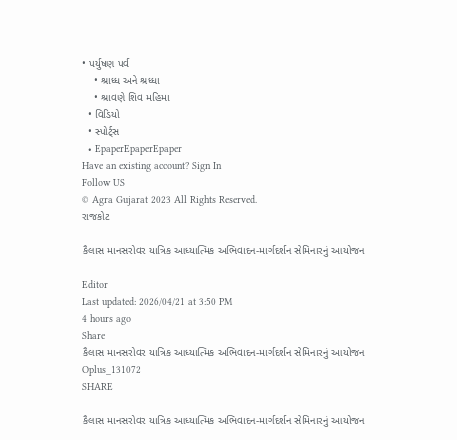• પર્યુષણ પર્વ
    • શ્રાધ્ધ અને શ્રધ્ધા
    • શ્રાવણે શિવ મહિમા
  • વિડિયો
  • સ્પોર્ટ્સ
  • EpaperEpaperEpaper
Have an existing account? Sign In
Follow US
© Agra Gujarat 2023 All Rights Reserved.
રાજકોટ

કૈલાસ માનસરોવર યાત્રિક આધ્યાત્મિક અભિવાદન-માર્ગદર્શન સેમિનારનું આયોજન

Editor
Last updated: 2026/04/21 at 3:50 PM
4 hours ago
Share
કૈલાસ માનસરોવર યાત્રિક આધ્યાત્મિક અભિવાદન-માર્ગદર્શન સેમિનારનું આયોજન
Oplus_131072
SHARE

કૈલાસ માનસરોવર યાત્રિક આધ્યાત્મિક અભિવાદન-માર્ગદર્શન સેમિનારનું આયોજન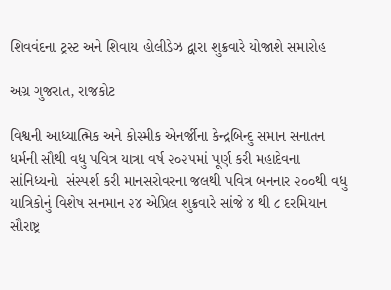શિવવંદના ટ્રસ્ટ અને શિવાય હોલીડેઝ દ્વારા શુક્રવારે યોજાશે સમારોહ

અગ્ર ગુજરાત, રાજકોટ

વિશ્વની આધ્યાત્મિક અને કોસ્મીક એનર્જીના કેન્દ્રબિન્દુ સમાન સનાતન ધર્મની સૌથી વધુ પવિત્ર યાત્રા વર્ષ ૨૦૨૫માં પૂર્ણ કરી મહાદેવના સાંનિધ્યનો  સંસ્પર્શ કરી માનસરોવરના જલથી પવિત્ર બનનાર ૨૦૦થી વધુ યાત્રિકોનું વિશેષ સનમાન ૨૪ એપ્રિલ શુક્રવારે સાંજે ૪ થી ૮ દરમિયાન સૌરાષ્ટ્ર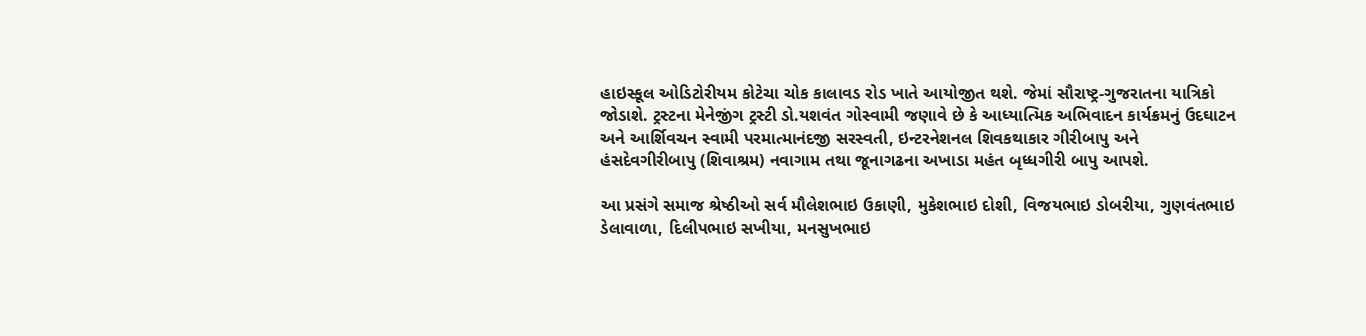હાઇસ્કૂલ ઓડિટોરીયમ કોટેચા ચોક કાલાવડ રોડ ખાતે આયોજીત થશે. જેમાં સૌરાષ્ટ્ર-ગુજરાતના યાત્રિકો જોડાશે. ટ્રસ્ટના મેનેજીંગ ટ્રસ્ટી ડો.યશવંત ગોસ્વામી જણાવે છે કે આધ્યાત્મિક અભિવાદન કાર્યક્રમનું ઉદઘાટન અને આર્શિવચન સ્વામી પરમાત્માનંદજી સરસ્વતી, ઇન્ટરનેશનલ શિવકથાકાર ગીરીબાપુ અને હંસદેવગીરીબાપુ (શિવાશ્રમ) નવાગામ તથા જૂનાગઢના અખાડા મહંત બૃધ્ધગીરી બાપુ આપશે.

આ પ્રસંગે સમાજ શ્રેષ્ઠીઓ સર્વ મૌલેશભાઇ ઉકાણી, મુકેશભાઇ દોશી, વિજયભાઇ ડોબરીયા, ગુણવંતભાઇ ડેલાવાળા, દિલીપભાઇ સખીયા, મનસુખભાઇ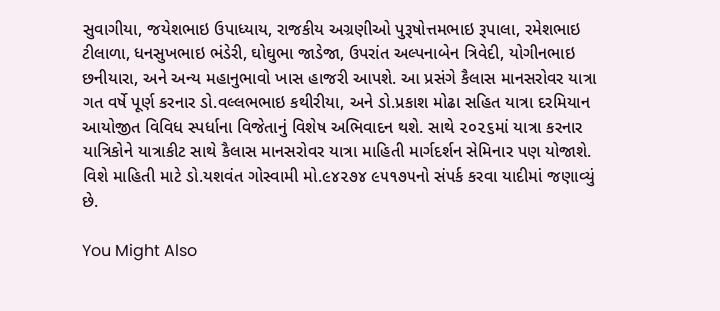સુવાગીયા, જયેશભાઇ ઉપાધ્યાય, રાજકીય અગ્રણીઓ પુરૂષોત્તમભાઇ રૂપાલા, રમેશભાઇ ટીલાળા, ધનસુખભાઇ ભંડેરી, ઘોઘુભા જાડેજા, ઉપરાંત અલ્પનાબેન ત્રિવેદી, યોગીનભાઇ છનીયારા, અને અન્ય મહાનુભાવો ખાસ હાજરી આપશે. આ પ્રસંગે કૈલાસ માનસરોવર યાત્રા ગત વર્ષે પૂર્ણ કરનાર ડો.વલ્લભભાઇ કથીરીયા, અને ડો.પ્રકાશ મોઢા સહિત યાત્રા દરમિયાન આયોજીત વિવિધ સ્પર્ધાના વિજેતાનું વિશેષ અભિવાદન થશે. સાથે ૨૦૨૬માં યાત્રા કરનાર યાત્રિકોને યાત્રાકીટ સાથે કૈલાસ માનસરોવર યાત્રા માહિતી માર્ગદર્શન સેમિનાર પણ યોજાશે. વિશે માહિતી માટે ડો.યશવંત ગોસ્વામી મો.૯૪૨૭૪ ૯૫૧૭૫નો સંપર્ક કરવા યાદીમાં જણાવ્યું છે.

You Might Also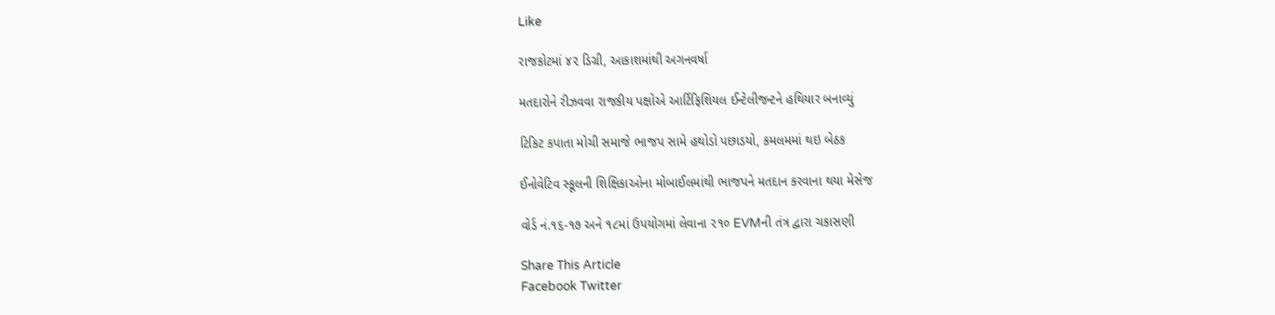Like

રાજકોટમાં ૪૨ ડિગ્રી, આકાશમાંથી અગનવર્ષા

મતદારોને રીઝવવા રાજકીય પક્ષોએ આર્ટિફિશિયલ ઈન્ટેલીજન્ટને હથિયાર બનાવ્યું

ટિકિટ કપાતા મોચી સમાજે ભાજપ સામે હથોડો પછાડયો, કમલમમાં થઇ બેઠક

ઈનોવેટિવ સ્કૂલની શિક્ષિકાઓના મોબાઈલમાંથી ભાજપને મતદાન કરવાના થયા મેસેજ

વોર્ડ નં.૧૬-૧૭ અને ૧૮માં ઉપયોગમાં લેવાના ૨૧૦ EVMની તંત્ર દ્વારા ચકાસણી

Share This Article
Facebook Twitter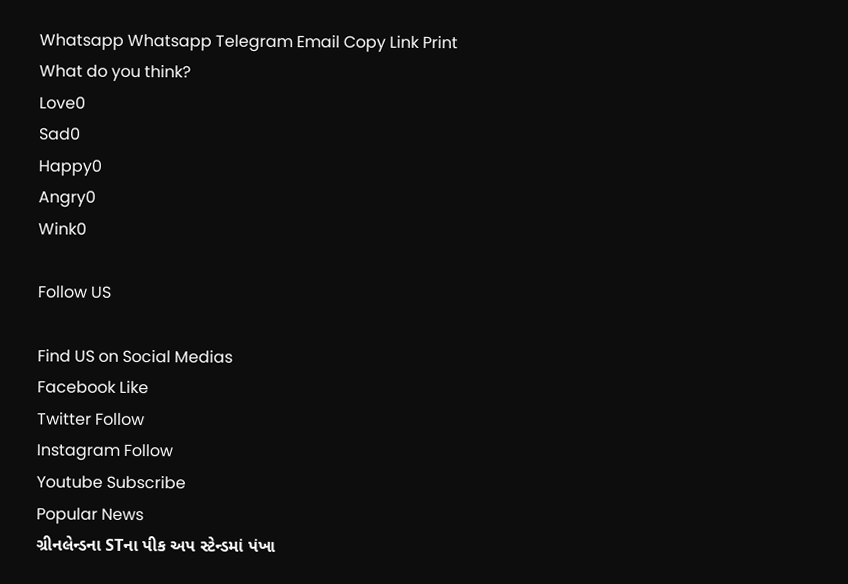Whatsapp Whatsapp Telegram Email Copy Link Print
What do you think?
Love0
Sad0
Happy0
Angry0
Wink0

Follow US

Find US on Social Medias
Facebook Like
Twitter Follow
Instagram Follow
Youtube Subscribe
Popular News
ગ્રીનલેન્ડના STના પીક અપ સ્ટેન્ડમાં પંખા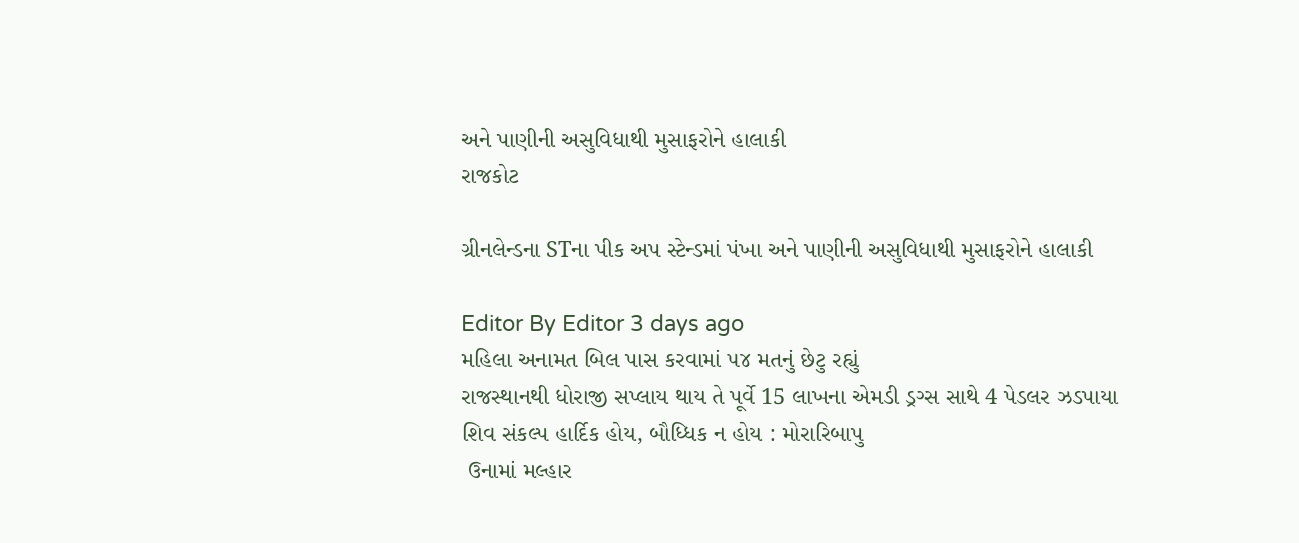અને પાણીની અસુવિધાથી મુસાફરોને હાલાકી
રાજકોટ

ગ્રીનલેન્ડના STના પીક અપ સ્ટેન્ડમાં પંખા અને પાણીની અસુવિધાથી મુસાફરોને હાલાકી

Editor By Editor 3 days ago
મહિલા અનામત બિલ પાસ કરવામાં ૫૪ મતનું છેટુ રહ્યું
રાજસ્થાનથી ધોરાજી સપ્લાય થાય તે પૂર્વે 15 લાખના એમડી ડ્રગ્સ સાથે 4 પેડલર ઝડપાયા
શિવ સંકલ્પ હાર્દિક હોય, બૌધ્ધિક ન હોય : મોરારિબાપુ
 ઉનામાં મલ્હાર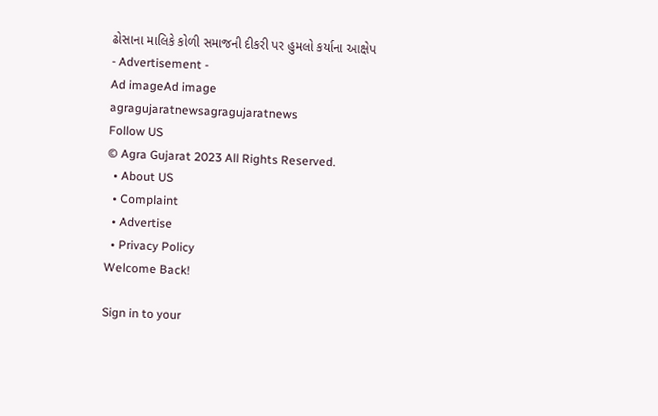ઢોસાના માલિકે કોળી સમાજની દીકરી પર હુમલો કર્યાના આક્ષેપ
- Advertisement -
Ad imageAd image
agragujaratnewsagragujaratnews
Follow US
© Agra Gujarat 2023 All Rights Reserved.
  • About US
  • Complaint
  • Advertise
  • Privacy Policy
Welcome Back!

Sign in to your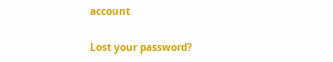account

Lost your password?